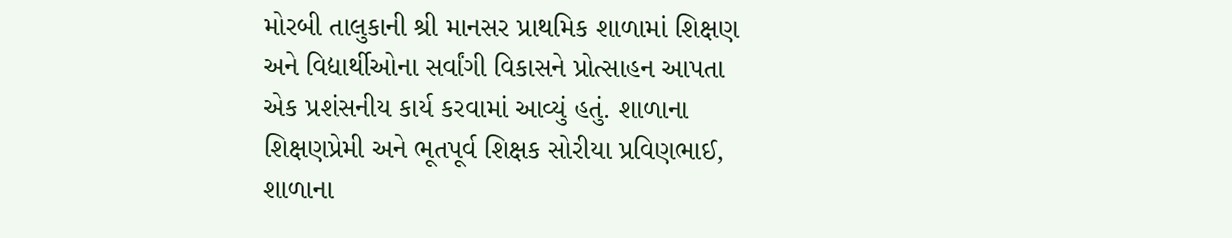મોરબી તાલુકાની શ્રી માનસર પ્રાથમિક શાળામાં શિક્ષણ અને વિદ્યાર્થીઓના સર્વાંગી વિકાસને પ્રોત્સાહન આપતા એક પ્રશંસનીય કાર્ય કરવામાં આવ્યું હતું. શાળાના શિક્ષણપ્રેમી અને ભૂતપૂર્વ શિક્ષક સોરીયા પ્રવિણભાઈ, શાળાના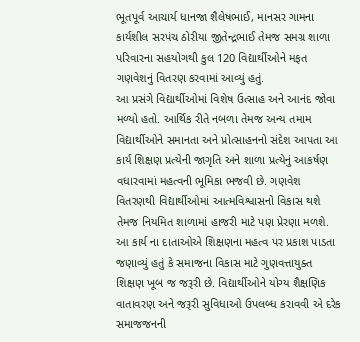ભૂતપૂર્વ આચાર્ય ધાનજા શૈલેષભાઈ, માનસર ગામના કાર્યશીલ સરપંચ ઠોરીયા જીતેન્દ્રભાઈ તેમજ સમગ્ર શાળા પરિવારના સહયોગથી કુલ 120 વિદ્યાર્થીઓને મફત ગણવેશનું વિતરણ કરવામાં આવ્યું હતું.
આ પ્રસંગે વિદ્યાર્થીઓમાં વિશેષ ઉત્સાહ અને આનંદ જોવા મળ્યો હતો. આર્થિક રીતે નબળા તેમજ અન્ય તમામ વિદ્યાર્થીઓને સમાનતા અને પ્રોત્સાહનનો સંદેશ આપતા આ કાર્ય શિક્ષણ પ્રત્યેની જાગૃતિ અને શાળા પ્રત્યેનું આકર્ષણ વધારવામાં મહત્વની ભૂમિકા ભજવી છે. ગણવેશ વિતરણથી વિદ્યાર્થીઓમાં આત્મવિશ્વાસનો વિકાસ થશે તેમજ નિયમિત શાળામાં હાજરી માટે પણ પ્રેરણા મળશે.
આ કાર્ય ના દાતાઓએ શિક્ષણના મહત્વ પર પ્રકાશ પાડતા જણાવ્યું હતું કે સમાજના વિકાસ માટે ગુણવત્તાયુક્ત શિક્ષણ ખૂબ જ જરૂરી છે. વિદ્યાર્થીઓને યોગ્ય શૈક્ષણિક વાતાવરણ અને જરૂરી સુવિધાઓ ઉપલબ્ધ કરાવવી એ દરેક સમાજજનની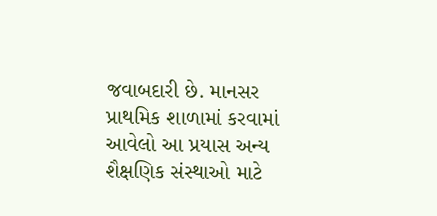જવાબદારી છે. માનસર પ્રાથમિક શાળામાં કરવામાં આવેલો આ પ્રયાસ અન્ય શૈક્ષણિક સંસ્થાઓ માટે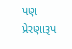પણ પ્રેરણારૂપ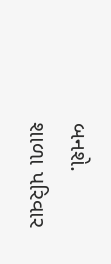બનશે.
શાળા પરિવાર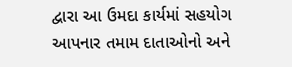દ્વારા આ ઉમદા કાર્યમાં સહયોગ આપનાર તમામ દાતાઓનો અને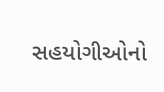સહયોગીઓનો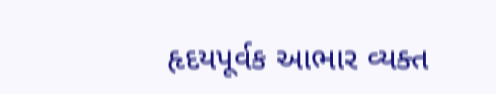હૃદયપૂર્વક આભાર વ્યક્ત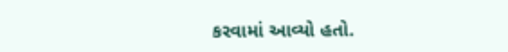કરવામાં આવ્યો હતો.